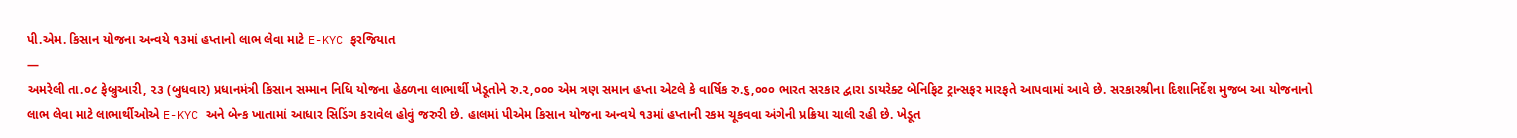પી.એમ. કિસાન યોજના અન્વયે ૧૩માં હપ્તાનો લાભ લેવા માટે E-KYC ફરજિયાત
—
અમરેલી તા.૦૮ ફેબ્રુઆરી, ૨૩ (બુધવાર) પ્રધાનમંત્રી કિસાન સમ્માન નિધિ યોજના હેઠળના લાભાર્થી ખેડૂતોને રુ.૨,૦૦૦ એમ ત્રણ સમાન હપ્તા એટલે કે વાર્ષિક રુ.૬,૦૦૦ ભારત સરકાર દ્વારા ડાયરેક્ટ બેનિફિટ ટ્રાન્સફર મારફતે આપવામાં આવે છે. સરકારશ્રીના દિશાનિર્દેશ મુજબ આ યોજનાનો લાભ લેવા માટે લાભાર્થીઓએ E-KYC અને બેન્ક ખાતામાં આધાર સિડિંગ કરાવેલ હોવું જરુરી છે. હાલમાં પીએમ કિસાન યોજના અન્વયે ૧૩માં હપ્તાની રકમ ચૂકવવા અંગેની પ્રક્રિયા ચાલી રહી છે. ખેડૂત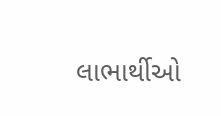લાભાર્થીઓ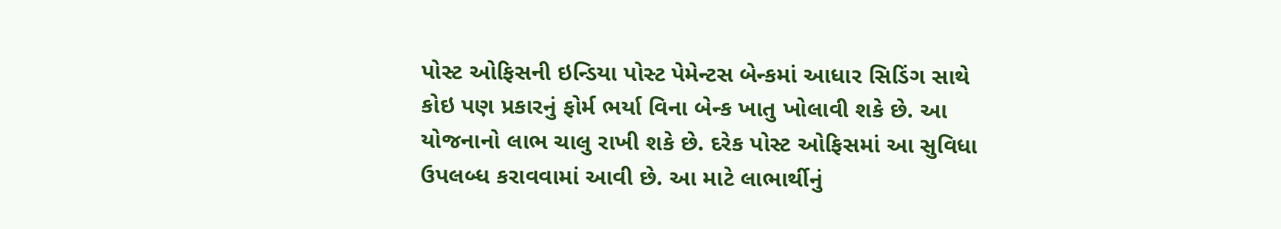પોસ્ટ ઓફિસની ઇન્ડિયા પોસ્ટ પેમેન્ટસ બેન્કમાં આધાર સિડિંગ સાથે કોઇ પણ પ્રકારનું ફોર્મ ભર્યા વિના બેન્ક ખાતુ ખોલાવી શકે છે. આ યોજનાનો લાભ ચાલુ રાખી શકે છે. દરેક પોસ્ટ ઓફિસમાં આ સુવિધા ઉપલબ્ધ કરાવવામાં આવી છે. આ માટે લાભાર્થીનું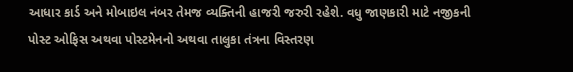આધાર કાર્ડ અને મોબાઇલ નંબર તેમજ વ્યક્તિની હાજરી જરુરી રહેશે. વધુ જાણકારી માટે નજીકની પોસ્ટ ઓફિસ અથવા પોસ્ટમેનનો અથવા તાલુકા તંત્રના વિસ્તરણ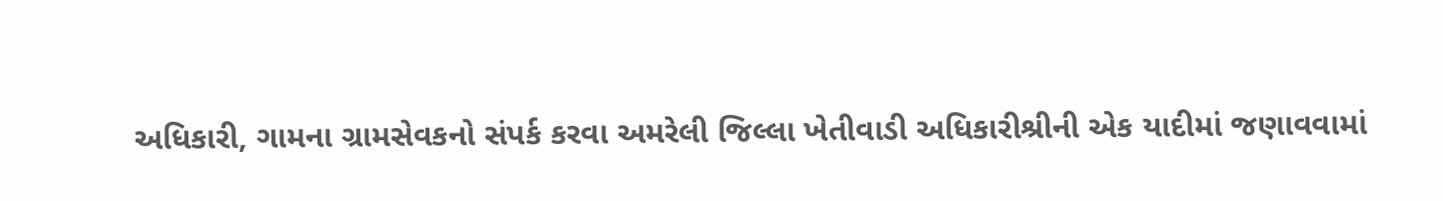અધિકારી, ગામના ગ્રામસેવકનો સંપર્ક કરવા અમરેલી જિલ્લા ખેતીવાડી અધિકારીશ્રીની એક યાદીમાં જણાવવામાં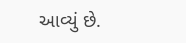આવ્યું છે.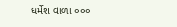ધર્મેશ વાળા ૦૦૦